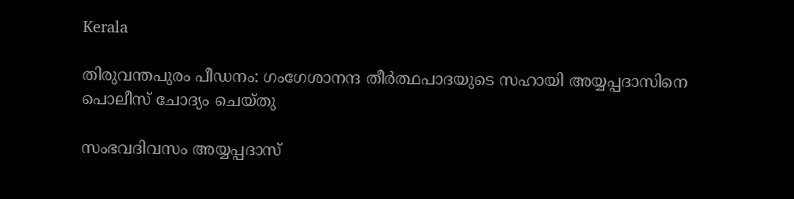Kerala

തിരുവന്തപുരം പീഡനം: ഗംഗേശാനന്ദ തീര്‍ത്ഥപാദയുടെ സഹായി അയ്യപ്പദാസിനെ പൊലീസ് ചോദ്യം ചെയ്തു

സംഭവദിവസം അയ്യപ്പദാസ്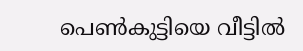പെണ്‍കുട്ടിയെ വീട്ടില്‍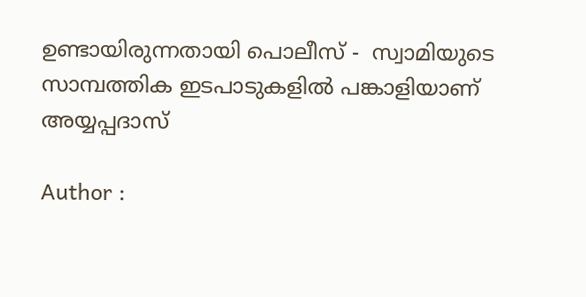ഉണ്ടായിരുന്നതായി പൊലീസ് -  സ്വാമിയുടെ സാമ്പത്തിക ഇടപാടുകളില്‍ പങ്കാളിയാണ് അയ്യപ്പദാസ്

Author :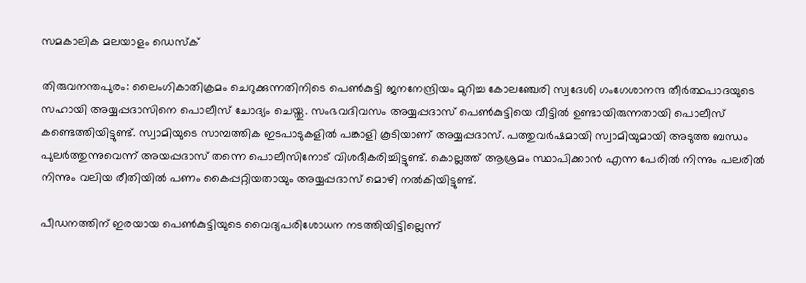സമകാലിക മലയാളം ഡെസ്ക്

തിരുവനന്തപുരം: ലൈംഗികാതിക്രമം ചെറുക്കുന്നതിനിടെ പെണ്‍കുട്ടി ജനനേന്ദ്രിയം മുറിച്ച കോലഞ്ചേരി സ്വദേശി ഗംഗേശാനന്ദ തീര്‍ത്ഥപാദയുടെ സഹായി അയ്യപ്പദാസിനെ പൊലീസ് ചോദ്യം ചെയ്തു. സംഭവദിവസം അയ്യപ്പദാസ് പെണ്‍കുട്ടിയെ വീട്ടില്‍ ഉണ്ടായിരുന്നതായി പൊലീസ് കണ്ടെത്തിയിട്ടുണ്ട്. സ്വാമിയുടെ സാമ്പത്തിക ഇടപാടുകളില്‍ പങ്കാളി കൂടിയാണ് അയ്യപ്പദാസ്. പത്തുവര്‍ഷമായി സ്വാമിയുമായി അടുത്ത ബന്ധം പുലര്‍ത്തുന്നുവെന്ന് അയപ്പദാസ് തന്നെ പൊലീസിനോട് വിശദീകരിച്ചിട്ടുണ്ട്. കൊല്ലത്ത് ആശ്രമം സ്ഥാപിക്കാന്‍ എന്ന പേരില്‍ നിന്നും പലരില്‍ നിന്നും വലിയ രീതിയില്‍ പണം കൈപ്പറ്റിയതായും അയ്യപ്പദാസ് മൊഴി നല്‍കിയിട്ടുണ്ട്.

പീഡനത്തിന് ഇരയായ പെണ്‍കുട്ടിയുടെ വൈദ്യപരിശോധന നടത്തിയിട്ടില്ലെന്ന്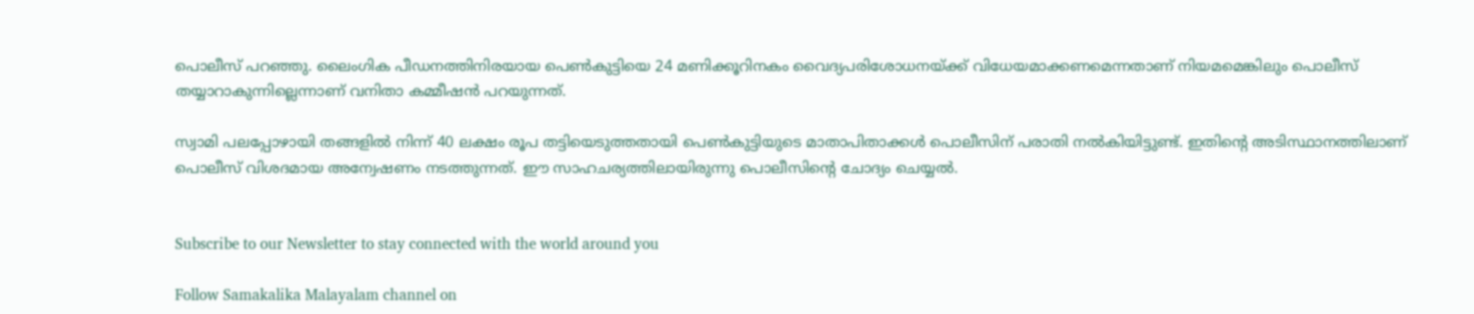പൊലീസ് പറഞ്ഞു. ലൈംഗിക പീഡനത്തിനിരയായ പെണ്‍കുട്ടിയെ 24 മണിക്കൂറിനകം വൈദ്യപരിശോധനയ്ക്ക് വിധേയമാക്കണമെന്നതാണ് നിയമമെങ്കിലും പൊലീസ് തയ്യാറാകുന്നില്ലെന്നാണ് വനിതാ കമ്മീഷന്‍ പറയുന്നത്.

സ്വാമി പലപ്പോഴായി തങ്ങളില്‍ നിന്ന് 40 ലക്ഷം രൂപ തട്ടിയെടുത്തതായി പെണ്‍കുട്ടിയുടെ മാതാപിതാക്കള്‍ പൊലീസിന് പരാതി നല്‍കിയിട്ടുണ്ട്. ഇതിന്റെ അടിസ്ഥാനത്തിലാണ് പൊലീസ് വിശദമായ അന്വേഷണം നടത്തുന്നത്. ഈ സാഹചര്യത്തിലായിരുന്നു പൊലീസിന്റെ ചോദ്യം ചെയ്യല്‍.


Subscribe to our Newsletter to stay connected with the world around you

Follow Samakalika Malayalam channel on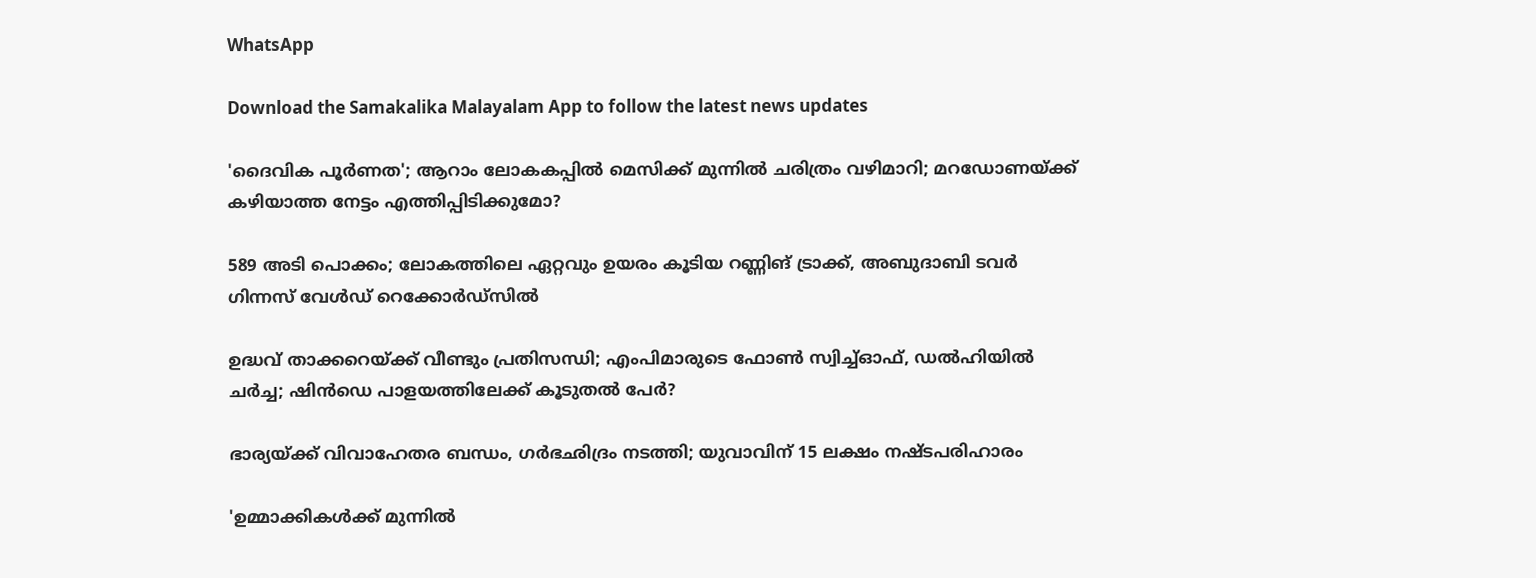WhatsApp

Download the Samakalika Malayalam App to follow the latest news updates

'ദൈവിക പൂര്‍ണത'; ആറാം ലോകകപ്പില്‍ മെസിക്ക് മുന്നില്‍ ചരിത്രം വഴിമാറി; മറഡോണയ്ക്ക് കഴിയാത്ത നേട്ടം എത്തിപ്പിടിക്കുമോ?

589 അടി പൊക്കം; ലോകത്തിലെ ഏറ്റവും ഉയരം കൂടിയ റണ്ണിങ് ട്രാക്ക്, അബുദാബി ടവര്‍ ഗിന്നസ് വേള്‍ഡ് റെക്കോര്‍ഡ്‌സില്‍

ഉദ്ധവ് താക്കറെയ്ക്ക് വീണ്ടും പ്രതിസന്ധി; എംപിമാരുടെ ഫോണ്‍ സ്വിച്ച്ഓഫ്, ഡല്‍ഹിയില്‍ ചര്‍ച്ച; ഷിന്‍ഡെ പാളയത്തിലേക്ക് കൂടുതല്‍ പേര്‍?

ഭാര്യയ്ക്ക് വിവാഹേതര ബന്ധം, ഗര്‍ഭഛിദ്രം നടത്തി; യുവാവിന് 15 ലക്ഷം നഷ്ടപരിഹാരം

'ഉമ്മാക്കികൾക്ക് മുന്നിൽ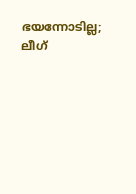ഭയന്നോടില്ല; ലീഗ്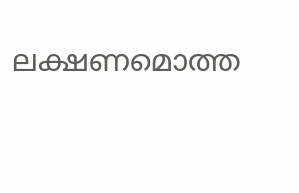ലക്ഷണമൊത്ത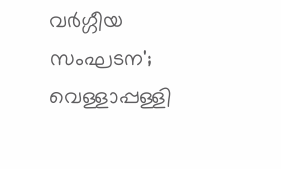വർഗ്ഗീയ സംഘടന'; വെള്ളാപ്പള്ളി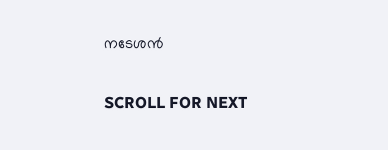നടേശൻ

SCROLL FOR NEXT